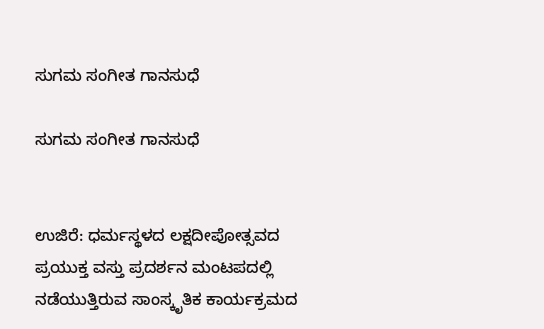ಸುಗಮ ಸಂಗೀತ ಗಾನಸುಧೆ

ಸುಗಮ ಸಂಗೀತ ಗಾನಸುಧೆ


ಉಜಿರೆ: ಧರ್ಮಸ್ಥಳದ ಲಕ್ಷದೀಪೋತ್ಸವದ ಪ್ರಯುಕ್ತ ವಸ್ತು ಪ್ರದರ್ಶನ ಮಂಟಪದಲ್ಲಿ ನಡೆಯುತ್ತಿರುವ ಸಾಂಸ್ಕೃತಿಕ ಕಾರ್ಯಕ್ರಮದ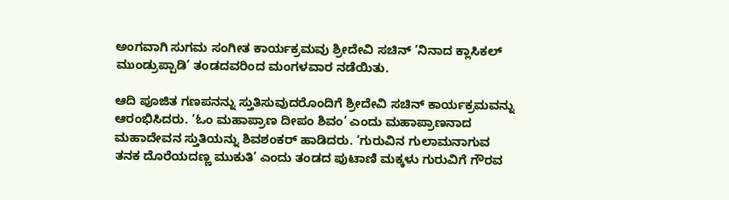ಅಂಗವಾಗಿ ಸುಗಮ ಸಂಗೀತ ಕಾರ್ಯಕ್ರಮವು ಶ್ರೀದೇವಿ ಸಚಿನ್ ‘ನಿನಾದ ಕ್ಲಾಸಿಕಲ್ ಮುಂಡ್ರುಪ್ಪಾಡಿ’ ತಂಡದವರಿಂದ ಮಂಗಳವಾರ ನಡೆಯಿತು.

ಆದಿ ಪೂಜಿತ ಗಣಪನನ್ನು ಸ್ತುತಿಸುವುದರೊಂದಿಗೆ ಶ್ರೀದೇವಿ ಸಚಿನ್ ಕಾರ್ಯಕ್ರಮವನ್ನು ಆರಂಭಿಸಿದರು. ‘ಓಂ ಮಹಾಪ್ರಾಣ ದೀಪಂ ಶಿವಂ’ ಎಂದು ಮಹಾಪ್ರಾಣನಾದ ಮಹಾದೇವನ ಸ್ತುತಿಯನ್ನು ಶಿವಶಂಕರ್ ಹಾಡಿದರು. ‘ಗುರುವಿನ ಗುಲಾಮನಾಗುವ ತನಕ ದೊರೆಯದಣ್ಣ ಮುಕುತಿ’ ಎಂದು ತಂಡದ ಪುಟಾಣಿ ಮಕ್ಕಳು ಗುರುವಿಗೆ ಗೌರವ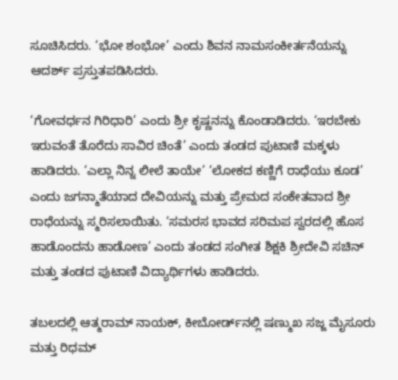ಸೂಚಿಸಿದರು. ‘ಭೋ ಶಂಭೋ’ ಎಂದು ಶಿವನ ನಾಮಸಂಕೀರ್ತನೆಯನ್ನು ಆದರ್ಶ್ ಪ್ರಸ್ತುತಪಡಿಸಿದರು.

‘ಗೋವರ್ಧನ ಗಿರಿಧಾರಿ’ ಎಂದು ಶ್ರೀ ಕೃಷ್ಣನನ್ನು ಕೊಂಡಾಡಿದರು. ‘ಇರಬೇಕು ಇರುವಂತೆ ತೊರೆದು ಸಾವಿರ ಚಿಂತೆ’ ಎಂದು ತಂಡದ ಪುಟಾಣಿ ಮಕ್ಕಳು ಹಾಡಿದರು. ‘ಎಲ್ಲಾ ನಿನ್ನ ಲೀಲೆ ತಾಯೇ’ ‘ಲೋಕದ ಕಣ್ಣಿಗೆ ರಾಧೆಯು ಕೂಡ’ ಎಂದು ಜಗನ್ಮಾತೆಯಾದ ದೇವಿಯನ್ನು ಮತ್ತು ಪ್ರೇಮದ ಸಂಕೇತವಾದ ಶ್ರೀ ರಾಧೆಯನ್ನು ಸ್ಮರಿಸಲಾಯಿತು. ‘ಸಮರಸ ಭಾವದ ಸರಿಮಪ ಸ್ವರದಲ್ಲಿ ಹೊಸ ಹಾಡೊಂದನು ಹಾಡೋಣ’ ಎಂದು ತಂಡದ ಸಂಗೀತ ಶಿಕ್ಷಕಿ ಶ್ರೀದೇವಿ ಸಚಿನ್ ಮತ್ತು ತಂಡದ ಪುಟಾಣಿ ವಿದ್ಯಾರ್ಥಿಗಳು ಹಾಡಿದರು.

ತಬಲದಲ್ಲಿ ಆತ್ಮರಾಮ್ ನಾಯಕ್, ಕೀಬೋರ್ಡ್‌ನಲ್ಲಿ ಷಣ್ಮುಖ ಸಜ್ಜ ಮೈಸೂರು ಮತ್ತು ರಿಧಮ್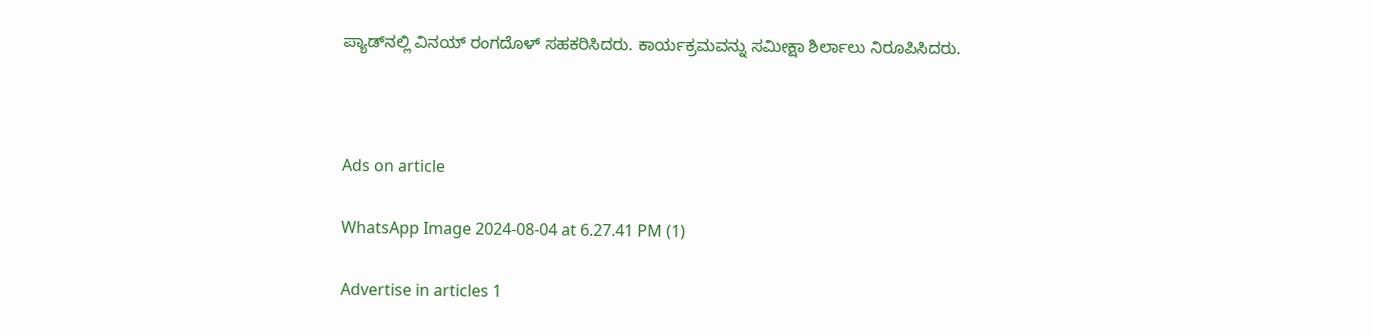ಪ್ಯಾಡ್‌ನಲ್ಲಿ ವಿನಯ್ ರಂಗದೊಳ್ ಸಹಕರಿಸಿದರು. ಕಾರ್ಯಕ್ರಮವನ್ನು ಸಮೀಕ್ಷಾ ಶಿರ್ಲಾಲು ನಿರೂಪಿಸಿದರು.



Ads on article

WhatsApp Image 2024-08-04 at 6.27.41 PM (1)

Advertise in articles 1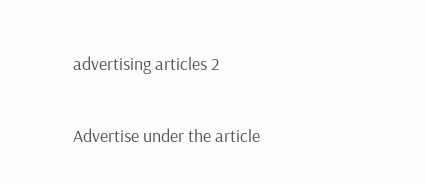advertising articles 2

Advertise under the article